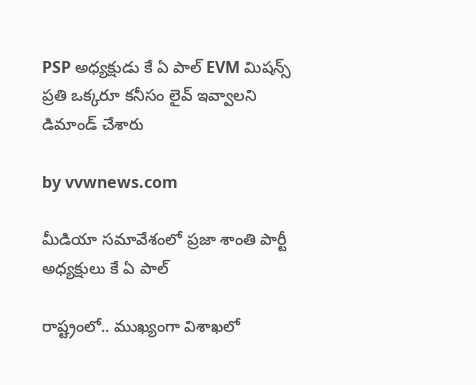PSP అధ్యక్షుడు కే ఏ పాల్ EVM మిషన్స్ ప్రతి ఒక్కరూ కనీసం లైవ్ ఇవ్వాలని డిమాండ్ చేశారు

by vvwnews.com

మీడియా సమావేశంలో ప్రజా శాంతి పార్టీ అధ్యక్షులు కే ఏ పాల్

రాష్ట్రంలో.. ముఖ్యంగా విశాఖలో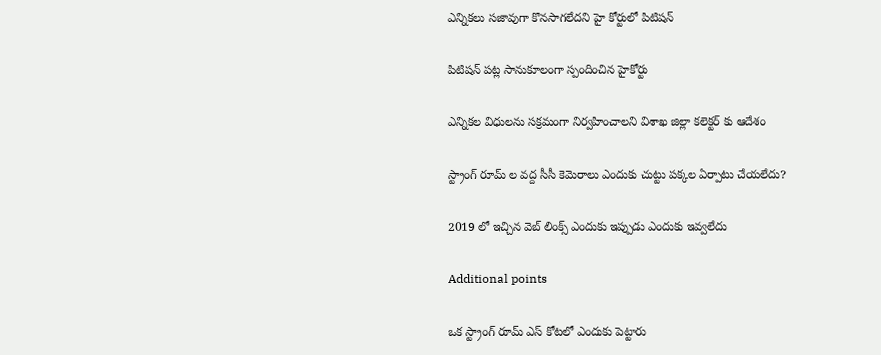ఎన్నికలు సజావుగా కొనసాగలేదని హై కోర్టులో పిటిషన్

పిటిషన్ పట్ల సానుకూలంగా స్పందించిన హైకోర్టు

ఎన్నికల విధులను సక్రమంగా నిర్వహించాలని విశాఖ జిల్లా కలెక్టర్ కు ఆదేశం

స్ట్రాంగ్ రూమ్ ల వద్ద సీసీ కెమెరాలు ఎందుకు చుట్టు పక్కల ఏర్పాటు చేయలేదు?

2019 లో ఇచ్చిన వెబ్ లింక్స్ ఎందుకు ఇప్పుడు ఎందుకు ఇవ్వలేదు

Additional points

ఒక స్ట్రాంగ్ రూమ్ ఎస్ కోటలో ఎందుకు పెట్టారు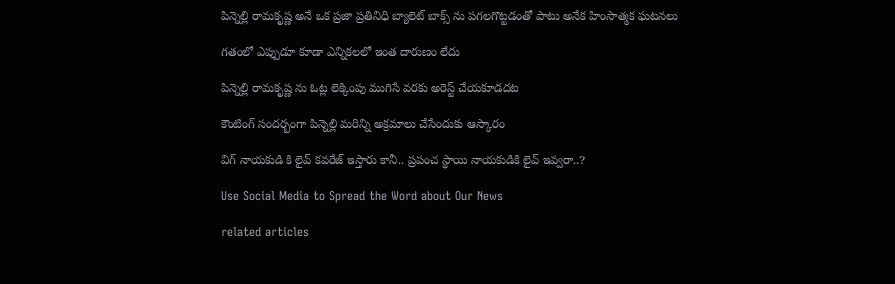పిన్నెల్లి రామకృష్ణ అనే ఒక ప్రజా ప్రతినిధి బ్యాలెట్ బాక్స్ ను పగలగొట్టడంతో పాటు అనేక హింసాత్మక ఘటనలు

గతంలో ఎప్పుడూ కూడా ఎన్నికలలో ఇంత దారుణం లేదు

పిన్నెల్లి రామకృష్ణ ను ఓట్ల లెక్కింపు ముగిసే వరకు అరెస్ట్ చేయకూడదట

కౌంటింగ్ సందర్బంగా పిన్నెల్లి మరిన్ని అక్రమాలు చేసేందుకు ఆస్కారం

విగ్ నాయకుడి కి లైవ్ కవరేజ్ ఇస్తారు కానీ.. ప్రపంచ స్థాయి నాయకుడికి లైవ్ ఇవ్వరా..?

Use Social Media to Spread the Word about Our News

related articles